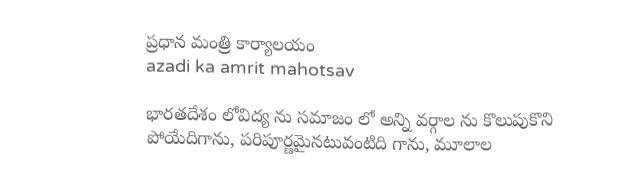ప్రధాన మంత్రి కార్యాలయం
azadi ka amrit mahotsav

భారతదేశం లోవిద్య ను సమాజం లో అన్ని వర్గాల ను కొలుపుకొని పోయేదిగాను, పరిపూర్ణమైనటువంటిది గాను, మూలాల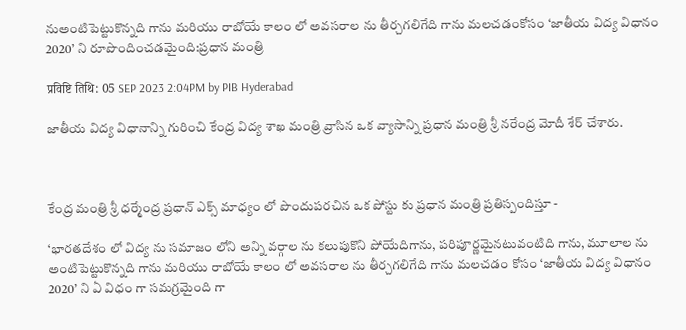నుఅంటిపెట్టుకొన్నది గాను మరియు రాబోయే కాలం లో అవసరాల ను తీర్చగలిగేది గాను మలచడంకోసం ‘జాతీయ విద్య విధానం 2020’ ని రూపొందించడమైంది:ప్రధాన మంత్రి

प्रविष्टि तिथि: 05 SEP 2023 2:04PM by PIB Hyderabad

జాతీయ విద్య విధానాన్ని గురించి కేంద్ర విద్య శాఖ మంత్రి వ్రాసిన ఒక వ్యాసాన్ని ప్రధాన మంత్రి శ్రీ నరేంద్ర మోదీ శేర్ చేశారు.



కేంద్ర మంత్రి శ్రీ ధర్మేంద్ర ప్రధాన్ ఎక్స్ మాధ్యం లో పొందుపరచిన ఒక పోస్టు కు ప్రధాన మంత్రి ప్రతిస్పందిస్తూ -

‘భారతదేశం లో విద్య ను సమాజం లోని అన్ని వర్గాల ను కలుపుకొని పోయేదిగాను, పరిపూర్ణమైనటువంటిది గాను, మూలాల ను అంటిపెట్టుకొన్నది గాను మరియు రాబోయే కాలం లో అవసరాల ను తీర్చగలిగేది గాను మలచడం కోసం ‘జాతీయ విద్య విధానం 2020’ ని ఏ విధం గా సమగ్రమైంది గా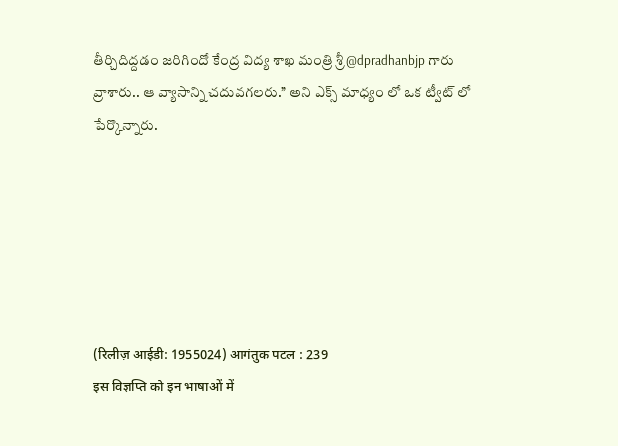తీర్చిదిద్దడం జరిగిందో కేంద్ర విద్య శాఖ మంత్రి శ్రీ @dpradhanbjp గారు వ్రాశారు.. ఆ వ్యాసాన్ని చదువగలరు.’’ అని ఎక్స్ మాధ్యం లో ఒక ట్వీట్ లో పేర్కొన్నారు.






(रिलीज़ आईडी: 1955024) आगंतुक पटल : 239
इस विज्ञप्ति को इन भाषाओं में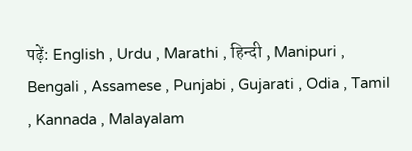पढ़ें: English , Urdu , Marathi , हिन्दी , Manipuri , Bengali , Assamese , Punjabi , Gujarati , Odia , Tamil , Kannada , Malayalam